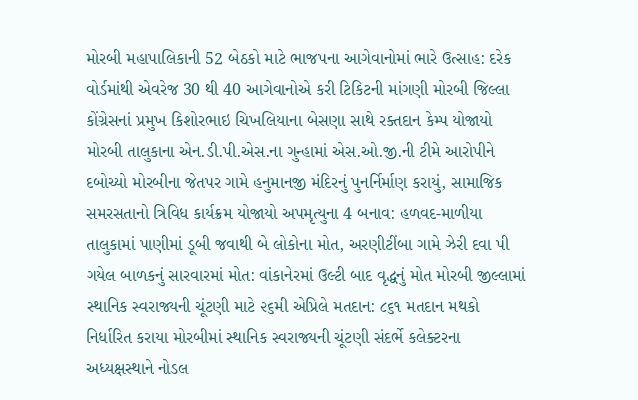મોરબી મહાપાલિકાની 52 બેઠકો માટે ભાજપના આગેવાનોમાં ભારે ઉત્સાહ: દરેક વોર્ડમાંથી એવરેજ 30 થી 40 આગેવાનોએ કરી ટિકિટની માંગણી મોરબી જિલ્લા કોંગ્રેસનાં પ્રમુખ કિશોરભાઇ ચિખલિયાના બેસણા સાથે રક્તદાન કેમ્પ યોજાયો મોરબી તાલુકાના એન.ડી.પી.એસ.ના ગુન્હામાં એસ.ઓ.જી.ની ટીમે આરોપીને દબોચ્યો મોરબીના જેતપર ગામે હનુમાનજી મંદિરનું પુનર્નિર્માણ કરાયું, સામાજિક સમરસતાનો ત્રિવિધ કાર્યક્રમ યોજાયો અપમૃત્યુના 4 બનાવ: હળવદ-માળીયા તાલુકામાં પાણીમાં ડૂબી જવાથી બે લોકોના મોત, અરણીટીંબા ગામે ઝેરી દવા પી ગયેલ બાળકનું સારવારમાં મોત: વાંકાનેરમાં ઉલ્ટી બાદ વૃદ્ધનું મોત મોરબી જીલ્લામાં સ્થાનિક સ્વરાજ્યની ચૂંટણી માટે ૨૬મી એપ્રિલે મતદાન: ૮૬૧ મતદાન મથકો નિર્ધારિત કરાયા મોરબીમાં સ્થાનિક સ્વરાજ્યની ચૂંટણી સંદર્ભે કલેક્ટરના અધ્યક્ષસ્થાને નોડલ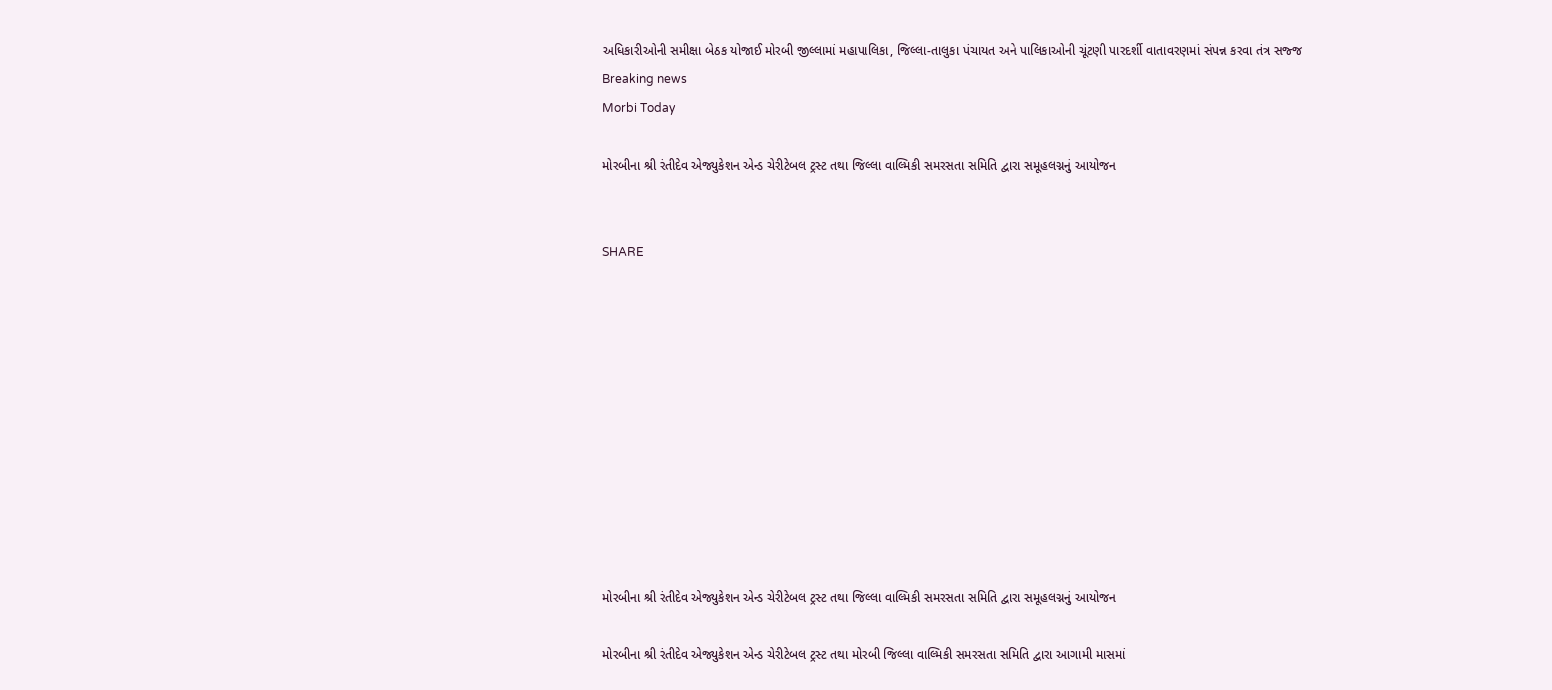અધિકારીઓની સમીક્ષા બેઠક યોજાઈ મોરબી જીલ્લામાં મહાપાલિકા, જિલ્લા-તાલુકા પંચાયત અને પાલિકાઓની ચૂંટણી પારદર્શી વાતાવરણમાં સંપન્ન કરવા તંત્ર સજ્જ
Breaking news
Morbi Today

મોરબીના શ્રી રંતીદેવ એજ્યુકેશન એન્ડ ચેરીટેબલ ટ્રસ્ટ તથા જિલ્લા વાલ્મિકી સમરસતા સમિતિ દ્વારા સમૂહલગ્નનું આયોજન


SHARE











મોરબીના શ્રી રંતીદેવ એજ્યુકેશન એન્ડ ચેરીટેબલ ટ્રસ્ટ તથા જિલ્લા વાલ્મિકી સમરસતા સમિતિ દ્વારા સમૂહલગ્નનું આયોજન

મોરબીના શ્રી રંતીદેવ એજ્યુકેશન એન્ડ ચેરીટેબલ ટ્રસ્ટ તથા મોરબી જિલ્લા વાલ્મિકી સમરસતા સમિતિ દ્વારા આગામી માસમાં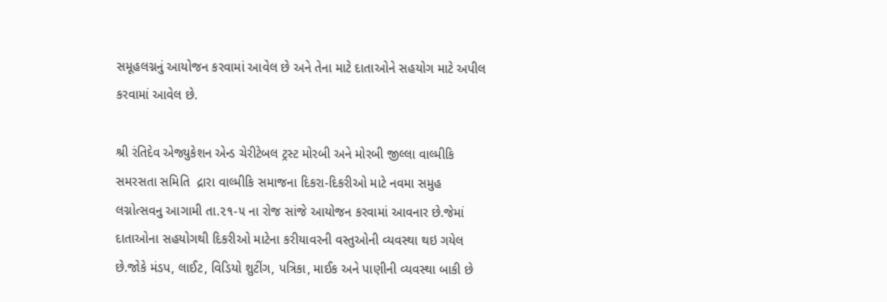સમૂહલગ્નનું આયોજન કરવામાં આવેલ છે અને તેના માટે દાતાઓને સહયોગ માટે અપીલ કરવામાં આવેલ છે.

શ્રી રંતિદેવ એજ્યુકેશન એન્ડ ચેરીટેબલ ટ્રસ્ટ મોરબી અને મોરબી જીલ્લા વાલ્મીકિ સમરસતા સમિતિ  દ્રારા વાલ્મીકિ સમાજના દિકરા-દિકરીઓ માટે નવમા સમુહ લગ્નોત્સવનુ આગામી તા.૨૧-૫ ના રોજ સાંજે આયોજન કરવામાં આવનાર છે.જેમાં દાતાઓના સહયોગથી દિકરીઓ માટેના કરીયાવરની વસ્તુઓની વ્યવસ્થા થઇ ગયેલ છે.જોકે મંડપ, લાઈટ, વિડિયો શુટીંગ, પત્રિકા, માઈક અને પાણીની વ્યવસ્થા બાકી છે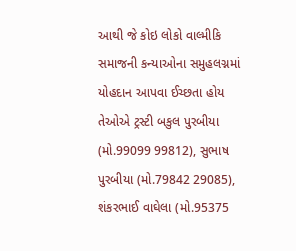આથી‌ જે કોઇ લોકો વાલ્મીકિ સમાજની કન્યાઓના સમુહલગ્નમાં યોહદાન આપવા ઈચ્છતા હોય તેઓએ ટ્રસ્ટી બકુલ પુરબીયા (મો.99099 99812), સુભાષ પુરબીયા (મો.79842 29085), શંકરભાઈ વાઘેલા (મો.95375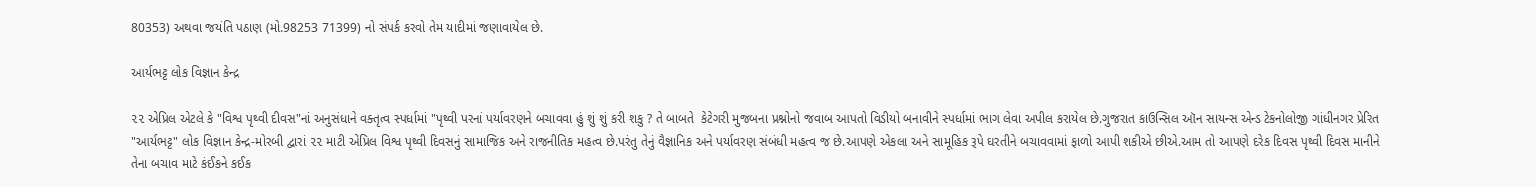80353) અથવા જયંતિ પઠાણ (મો.98253 71399) નો સંપર્ક કરવો તેમ યાદીમાં જણાવાયેલ છે.

આર્યભટ્ટ લોક વિજ્ઞાન કેન્દ્ર

૨૨ એપ્રિલ એટલે કે "વિશ્વ પૃથ્વી દીવસ"નાં અનુસંધાને વક્તૃત્વ સ્પર્ધામાં "પૃથ્વી પરનાં પર્યાવરણને બચાવવા હું શું શું કરી શકુ ? તે બાબતે  કેટેગરી મુજબના પ્રશ્નોનો જવાબ આપતો વિડીયો બનાવીને સ્પર્ધામાં ભાગ લેવા અપીલ કરાયેલ છે.ગુજરાત કાઉન્સિલ ઑન સાયન્સ એન્ડ ટેકનોલોજી ગાંધીનગર પ્રેરિત "આર્યભટ્ટ" લોક વિજ્ઞાન કેન્દ્ર-મોરબી દ્વારાં ૨૨ માટી એપ્રિલ વિશ્વ પૃથ્વી દિવસનું સામાજિક અને રાજનીતિક મહત્વ છે.પરંતુ તેનું વૈજ્ઞાનિક અને પર્યાવરણ સંબંધી મહત્વ જ છે.આપણે એકલા અને સામૂહિક રૂપે ઘરતીને બચાવવામાં ફાળો આપી શકીએ છીએ.આમ તો આપણે દરેક દિવસ પૃથ્વી દિવસ માનીને તેના બચાવ માટે કંઈકને કઈક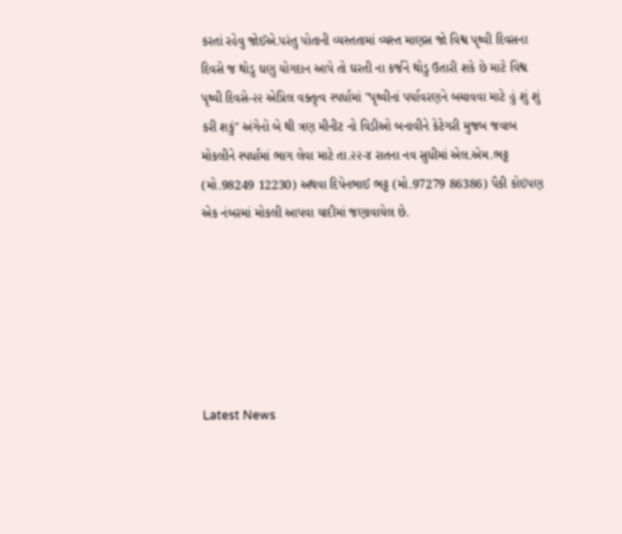કરતાં રહેવુ જોઈએ.પરંતુ પોતાની વ્યસ્તતામાં વ્યસ્ત માણસ જો વિશ્વ પૃથ્વી દિવસના દિવસે જ થોડુ ઘણુ યોગદાન આપે તો ઘરતી ના કર્જને થોડુ ઉતારી શકે છે માટે વિશ્વ પૃથ્વી દિવસે-૨૨ એપ્રિલ વક્તૃત્વ સ્પર્ધામાં "પૃથ્વીનાં પર્યાવરણને બચાવવા માટે હું શું શું કરી શકું" અંગેનો બે થી ત્રણ મીનીટ નો વિડીઓ બનાવીને કેટેગરી મુજબ જવાબ મોકલીને સ્પર્ધામાં ભાગ લેવા માટે તા.૨૨-૪ રાતના નવ સુધીમાં એલ.એમ.ભટ્ટ (મો.98249 12230) અથવા દિપેનભાઈ ભટ્ટ (મો.97279 86386) પૈકી કોઇપણ એક નંબરમાં મોકલી આપવા યાદીમાં જણાવાયેલ છે.






Latest News